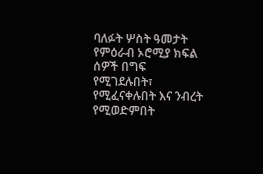ባለፉት ሦስት ዓመታት የምዕራብ ኦሮሚያ ክፍል ሰዎች በግፍ የሚገደሉበት፣ የሚፈናቀሉበት እና ንብረት የሚወድምበት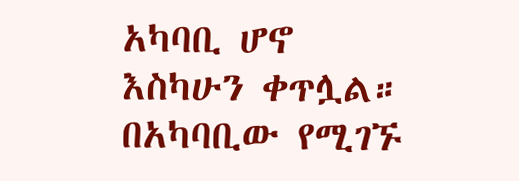አካባቢ ሆኖ እስካሁን ቀጥሏል። በአካባቢው የሚገኙ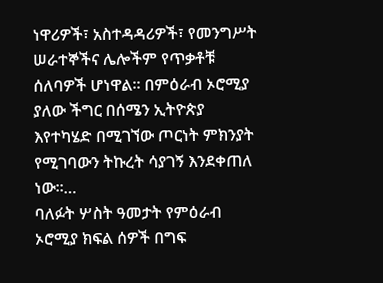ነዋሪዎች፣ አስተዳዳሪዎች፣ የመንግሥት ሠራተኞችና ሌሎችም የጥቃቶቹ ሰለባዎች ሆነዋል። በምዕራብ ኦሮሚያ ያለው ችግር በሰሜን ኢትዮጵያ እየተካሄድ በሚገኘው ጦርነት ምክንያት የሚገባውን ትኩረት ሳያገኝ እንደቀጠለ ነው።…
ባለፉት ሦስት ዓመታት የምዕራብ ኦሮሚያ ክፍል ሰዎች በግፍ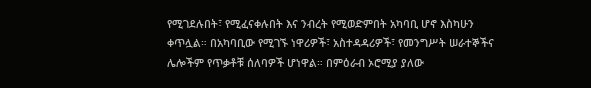የሚገደሉበት፣ የሚፈናቀሉበት እና ንብረት የሚወድምበት አካባቢ ሆኖ እስካሁን ቀጥሏል። በአካባቢው የሚገኙ ነዋሪዎች፣ አስተዳዳሪዎች፣ የመንግሥት ሠራተኞችና ሌሎችም የጥቃቶቹ ሰለባዎች ሆነዋል። በምዕራብ ኦሮሚያ ያለው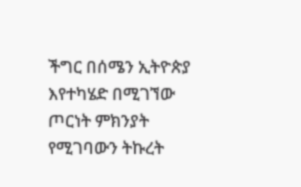ችግር በሰሜን ኢትዮጵያ እየተካሄድ በሚገኘው ጦርነት ምክንያት የሚገባውን ትኩረት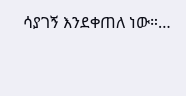ሳያገኝ እንደቀጠለ ነው።…